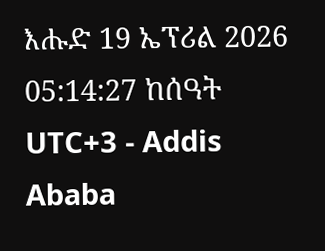እሑድ 19 ኤፕሪል 2026
05:14:27 ከሰዓት UTC+3 - Addis Ababa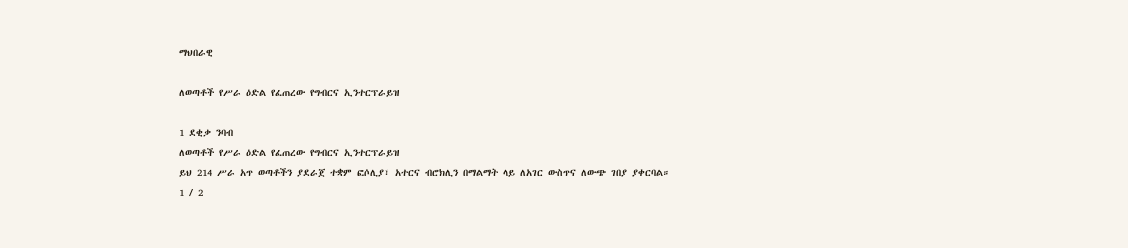ማህበራዊ

ለወጣቶች የሥራ ዕድል የፈጠረው የግብርና ኢንተርፕራይዝ

1 ደቂቃ ንባብ
ለወጣቶች የሥራ ዕድል የፈጠረው የግብርና ኢንተርፕራይዝ
ይህ 214 ሥራ አጥ ወጣቶችን ያደራጀ ተቋም ፎሶሊያ፣ አተርና ብሮክሊን በማልማት ላይ ለአገር ውስጥና ለውጭ ገበያ ያቀርባል።
1 / 2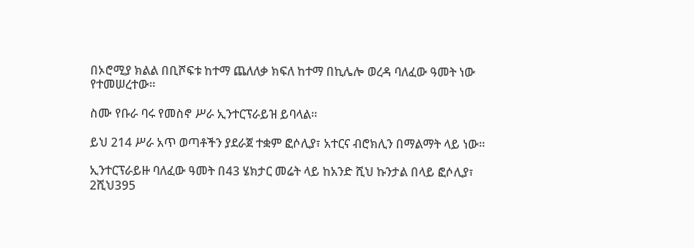በኦሮሚያ ክልል በቢሾፍቱ ከተማ ጨለለቃ ክፍለ ከተማ በኪሌሎ ወረዳ ባለፈው ዓመት ነው የተመሠረተው።

ስሙ የቡራ ባሩ የመስኖ ሥራ ኢንተርፕራይዝ ይባላል።

ይህ 214 ሥራ አጥ ወጣቶችን ያደራጀ ተቋም ፎሶሊያ፣ አተርና ብሮክሊን በማልማት ላይ ነው፡፡

ኢንተርፕራይዙ ባለፈው ዓመት በ43 ሄክታር መሬት ላይ ከአንድ ሺህ ኩንታል በላይ ፎሶሊያ፣ 2ሺህ395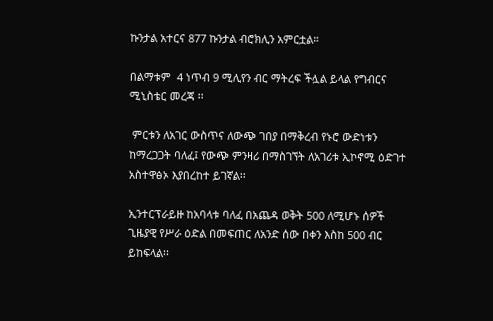ኩንታል አተርና 877 ኩንታል ብሮክሊን አምርቷል።

በልማቱም  4 ነጥብ 9 ሚሊየን ብር ማትረፍ ችሏል ይላል የግብርና ሚኒስቴር መረጃ ፡፡

 ምርቱን ለአገር ውስጥና ለውጭ ገበያ በማቅረብ የኑሮ ውድነቱን ከማረጋጋት ባለፈ፤ የውጭ ምንዛሪ በማስገኘት ለአገሪቱ ኢኮኖሚ ዕድገተ አስተዋፅኦ እያበረከተ ይገኛል፡፡

ኢንተርፕራይዙ ከአባላቱ ባለፈ በአጨዳ ወቅት 500 ለሚሆኑ ሰዎች ጊዜያዊ የሥራ ዕድል በመፍጠር ለአንድ ሰው በቀን እስከ 500 ብር ይከፍላል፡፡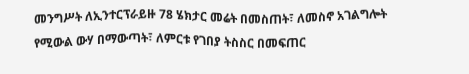መንግሥት ለኢንተርፕራይዙ 78 ሄክታር መሬት በመስጠት፣ ለመስኖ አገልግሎት  የሚውል ውሃ በማውጣት፣ ለምርቱ የገበያ ትስስር በመፍጠር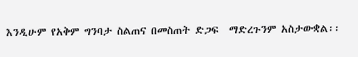እንዲሁም የአቅም ግንባታ ስልጠና በመስጠት ድጋፍ  ማድረጉንም አስታውቋል፡፡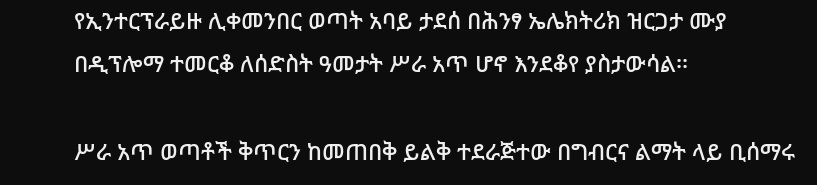የኢንተርፕራይዙ ሊቀመንበር ወጣት አባይ ታደሰ በሕንፃ ኤሌክትሪክ ዝርጋታ ሙያ በዲፕሎማ ተመርቆ ለሰድስት ዓመታት ሥራ አጥ ሆኖ እንደቆየ ያስታውሳል፡፡

ሥራ አጥ ወጣቶች ቅጥርን ከመጠበቅ ይልቅ ተደራጅተው በግብርና ልማት ላይ ቢሰማሩ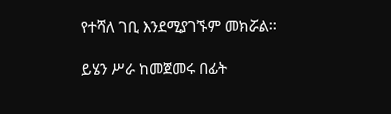የተሻለ ገቢ እንደሚያገኙም መክሯል፡፡

ይሄን ሥራ ከመጀመሩ በፊት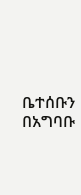ቤተሰቡን በአግባቡ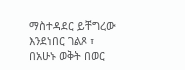ማስተዳደር ይቸግረው እንደነበር ገልጾ ፣ በአሁኑ ወቅት በወር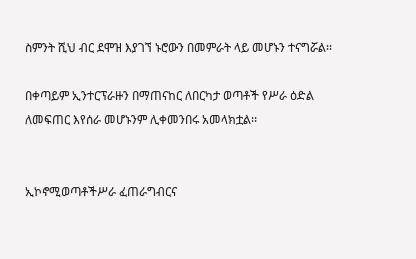ስምንት ሺህ ብር ደሞዝ እያገኘ ኑሮውን በመምራት ላይ መሆኑን ተናግሯል፡፡

በቀጣይም ኢንተርፕራዙን በማጠናከር ለበርካታ ወጣቶች የሥራ ዕድል ለመፍጠር እየሰራ መሆኑንም ሊቀመንበሩ አመላክቷል፡፡


ኢኮኖሚወጣቶችሥራ ፈጠራግብርና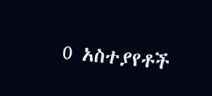0 አስተያየቶች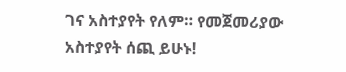ገና አስተያየት የለም። የመጀመሪያው አስተያየት ሰጪ ይሁኑ!